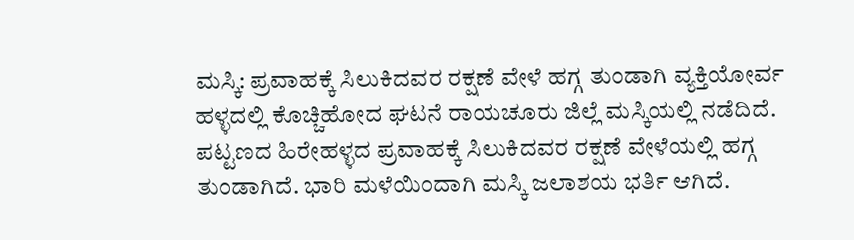ಮಸ್ಕಿ: ಪ್ರವಾಹಕ್ಕೆ ಸಿಲುಕಿದವರ ರಕ್ಷಣೆ ವೇಳೆ ಹಗ್ಗ ತುಂಡಾಗಿ ವ್ಯಕ್ತಿಯೋರ್ವ ಹಳ್ಳದಲ್ಲಿ ಕೊಚ್ಚಿಹೋದ ಘಟನೆ ರಾಯಚೂರು ಜಿಲ್ಲೆ ಮಸ್ಕಿಯಲ್ಲಿ ನಡೆದಿದೆ.
ಪಟ್ಟಣದ ಹಿರೇಹಳ್ಳದ ಪ್ರವಾಹಕ್ಕೆ ಸಿಲುಕಿದವರ ರಕ್ಷಣೆ ವೇಳೆಯಲ್ಲಿ ಹಗ್ಗ ತುಂಡಾಗಿದೆ. ಭಾರಿ ಮಳೆಯಿಂದಾಗಿ ಮಸ್ಕಿ ಜಲಾಶಯ ಭರ್ತಿ ಆಗಿದೆ.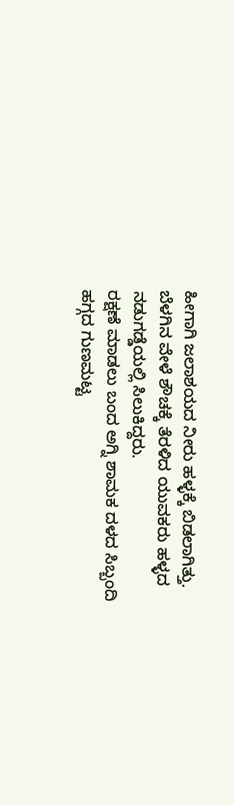ಹೀಗಾಗಿ ಜಲಾಶಯದ ನೀರು ಹಳ್ಳಕ್ಕೆ ಬಿಡಲಾಗಿತ್ತು. ಬೆಳಗಿನ ವೇಳೆ ಶೌಚಕ್ಕೆ ತೆರಳಿದ ಯುವಕರು ಹಳ್ಳದ ನಡುಗಡ್ಡೆಯಲ್ಲಿ ಸಿಲುಕಿದ್ದರು.
ರಕ್ಷಣೆ ಮಾಡಲು ಬಂದ ಅಗ್ನಿ ಶಾಮಕ ದಳದ ಸಿಬ್ಬಂದಿ ಹಗ್ಗದ ಗುಣಮಟ್ಟ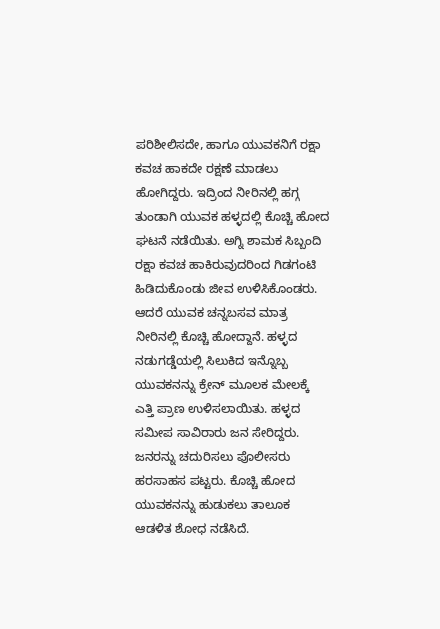ಪರಿಶೀಲಿಸದೇ, ಹಾಗೂ ಯುವಕನಿಗೆ ರಕ್ಷಾ ಕವಚ ಹಾಕದೇ ರಕ್ಷಣೆ ಮಾಡಲು ಹೋಗಿದ್ದರು. ಇದ್ರಿಂದ ನೀರಿನಲ್ಲಿ ಹಗ್ಗ ತುಂಡಾಗಿ ಯುವಕ ಹಳ್ಳದಲ್ಲಿ ಕೊಚ್ಚಿ ಹೋದ ಘಟನೆ ನಡೆಯಿತು. ಅಗ್ನಿ ಶಾಮಕ ಸಿಬ್ಬಂದಿ ರಕ್ಷಾ ಕವಚ ಹಾಕಿರುವುದರಿಂದ ಗಿಡಗಂಟಿ ಹಿಡಿದುಕೊಂಡು ಜೀವ ಉಳಿಸಿಕೊಂಡರು.
ಆದರೆ ಯುವಕ ಚನ್ನಬಸವ ಮಾತ್ರ ನೀರಿನಲ್ಲಿ ಕೊಚ್ಚಿ ಹೋದ್ದಾನೆ. ಹಳ್ಳದ ನಡುಗಡ್ಡೆಯಲ್ಲಿ ಸಿಲುಕಿದ ಇನ್ನೊಬ್ಬ ಯುವಕನನ್ನು ಕ್ರೇನ್ ಮೂಲಕ ಮೇಲಕ್ಕೆ ಎತ್ತಿ ಪ್ರಾಣ ಉಳಿಸಲಾಯಿತು. ಹಳ್ಳದ ಸಮೀಪ ಸಾವಿರಾರು ಜನ ಸೇರಿದ್ದರು. ಜನರನ್ನು ಚದುರಿಸಲು ಪೊಲೀಸರು ಹರಸಾಹಸ ಪಟ್ಟರು. ಕೊಚ್ಚಿ ಹೋದ ಯುವಕನನ್ನು ಹುಡುಕಲು ತಾಲೂಕ ಆಡಳಿತ ಶೋಧ ನಡೆಸಿದೆ.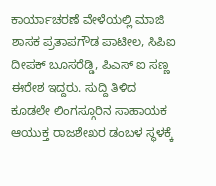ಕಾರ್ಯಾಚರಣೆ ವೇಳೆಯಲ್ಲಿ ಮಾಜಿ ಶಾಸಕ ಪ್ರತಾಪಗೌಡ ಪಾಟೀಲ, ಸಿಪಿಐ ದೀಪಕ್ ಬೂಸರೆಡ್ಡಿ, ಪಿಎಸ್ ಐ ಸಣ್ಣ ಈರೇಶ ಇದ್ದರು. ಸುದ್ದಿ ತಿಳಿದ ಕೂಡಲೇ ಲಿಂಗಸ್ಗೂರಿನ ಸಾಹಾಯಕ ಆಯುಕ್ತ ರಾಜಶೇಖರ ಡಂಬಳ ಸ್ಥಳಕ್ಕೆ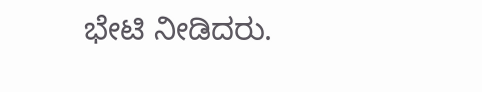ಭೇಟಿ ನೀಡಿದರು.